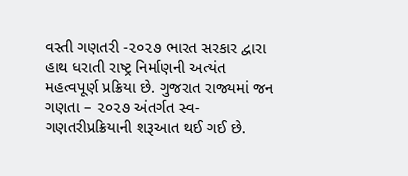વસ્તી ગણતરી -૨૦૨૭ ભારત સરકાર દ્વારા હાથ ધરાતી રાષ્ટ્ર નિર્માણની અત્યંત મહત્વપૂર્ણ પ્રક્રિયા છે. ગુજરાત રાજ્યમાં જન ગણતા – ૨૦૨૭ અંતર્ગત સ્વ-ગણતરીપ્રક્રિયાની શરૂઆત થઈ ગઈ છે.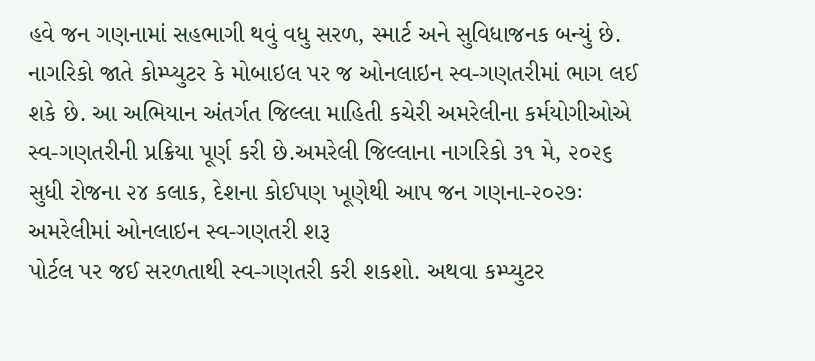હવે જન ગણનામાં સહભાગી થવું વધુ સરળ, સ્માર્ટ અને સુવિધાજનક બન્યું છે. નાગરિકો જાતે કોમ્પ્યુટર કે મોબાઇલ પર જ ઓનલાઇન સ્વ-ગણતરીમાં ભાગ લઈ શકે છે. આ અભિયાન અંતર્ગત જિલ્લા માહિતી કચેરી અમરેલીના કર્મયોગીઓએ સ્વ-ગણતરીની પ્રક્રિયા પૂર્ણ કરી છે.અમરેલી જિલ્લાના નાગરિકો ૩૧ મે, ૨૦૨૬ સુધી રોજના ૨૪ કલાક, દેશના કોઈપણ ખૂણેથી આપ જન ગણના-૨૦૨૭ઃ અમરેલીમાં ઓનલાઇન સ્વ-ગણતરી શરૂ
પોર્ટલ પર જઈ સરળતાથી સ્વ-ગણતરી કરી શકશો. અથવા કમ્પ્યુટર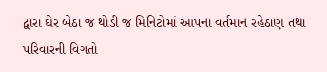દ્વારા ઘેર બેઠા જ થોડી જ મિનિટોમાં આપના વર્તમાન રહેઠાણ તથા પરિવારની વિગતો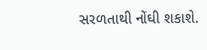સરળતાથી નોંઘી શકાશે.